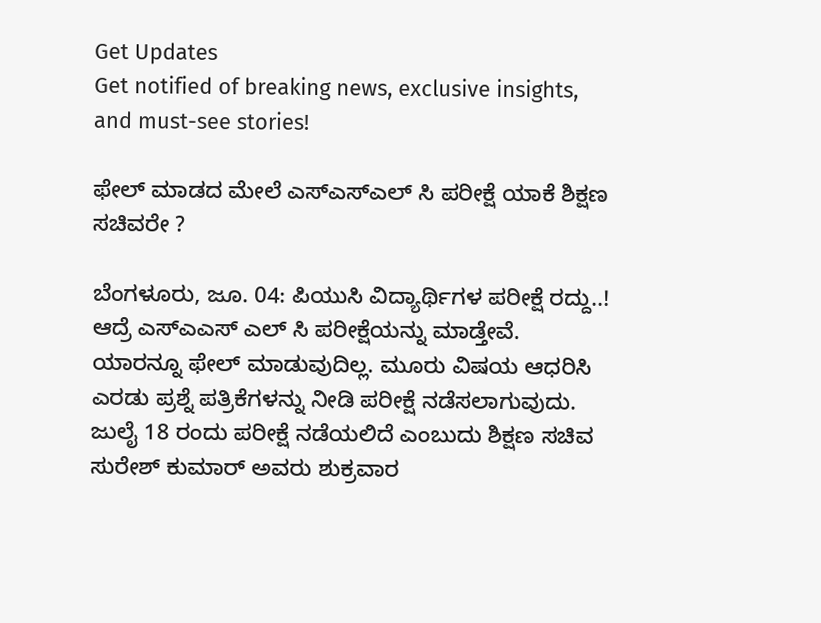Get Updates
Get notified of breaking news, exclusive insights, and must-see stories!

ಫೇಲ್ ಮಾಡದ ಮೇಲೆ ಎಸ್ಎಸ್ಎಲ್ ಸಿ ಪರೀಕ್ಷೆ ಯಾಕೆ ಶಿಕ್ಷಣ ಸಚಿವರೇ ?

ಬೆಂಗಳೂರು, ಜೂ. 04: ಪಿಯುಸಿ ವಿದ್ಯಾರ್ಥಿಗಳ ಪರೀಕ್ಷೆ ರದ್ದು..! ಆದ್ರೆ ಎಸ್ಎಎಸ್ ಎಲ್ ಸಿ ಪರೀಕ್ಷೆಯನ್ನು ಮಾಡ್ತೇವೆ. ಯಾರನ್ನೂ ಫೇಲ್ ಮಾಡುವುದಿಲ್ಲ. ಮೂರು ವಿಷಯ ಆಧರಿಸಿ ಎರಡು ಪ್ರಶ್ನೆ ಪತ್ರಿಕೆಗಳನ್ನು ನೀಡಿ ಪರೀಕ್ಷೆ ನಡೆಸಲಾಗುವುದು. ಜುಲೈ 18 ರಂದು ಪರೀಕ್ಷೆ ನಡೆಯಲಿದೆ ಎಂಬುದು ಶಿಕ್ಷಣ ಸಚಿವ ಸುರೇಶ್ ಕುಮಾರ್ ಅವರು ಶುಕ್ರವಾರ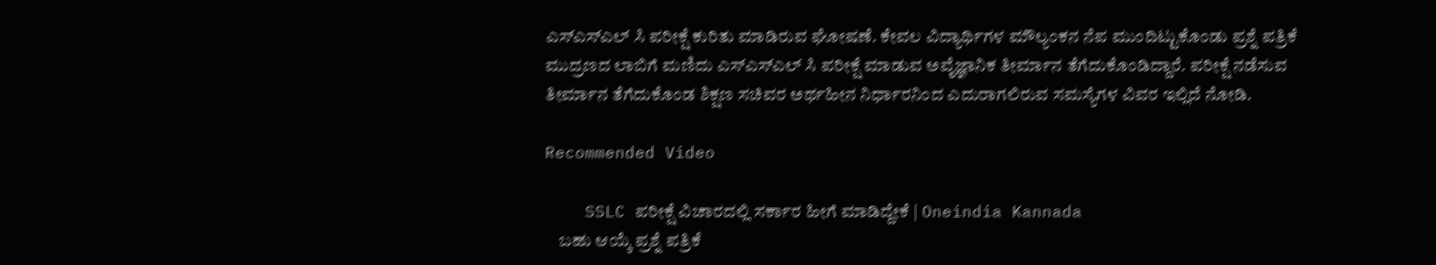ಎಸ್ಎಸ್ಎಲ್ ಸಿ ಪರೀಕ್ಷೆ ಕುರಿತು ಮಾಡಿರುವ ಘೋಷಣೆ. ಕೇವಲ ವಿದ್ಯಾರ್ಥಿಗಳ ಮೌಲ್ಯಂಕನ ನೆಪ ಮುಂದಿಟ್ಟುಕೊಂಡು ಪ್ರಶ್ನೆ ಪತ್ರಿಕೆ ಮುದ್ರಣದ ಲಾಬಿಗೆ ಮಣಿದು ಎಸ್ಎಸ್ಎಲ್ ಸಿ ಪರೀಕ್ಷೆ ಮಾಡುವ ಅವೈಜ್ಞಾನಿಕ ತೀರ್ಮಾನ ತೆಗೆದುಕೊಂಡಿದ್ದಾರೆ. ಪರೀಕ್ಷೆ ನಡೆಸುವ ತೀರ್ಮಾನ ತೆಗೆದುಕೊಂಡ ಶಿಕ್ಷಣ ಸಚಿವರ ಅರ್ಥಹೀನ ನಿರ್ಧಾರನಿಂದ ಎದುರಾಗಲಿರುವ ಸಮಸ್ಯೆಗಳ ವಿವರ ಇಲ್ಲಿದೆ ನೋಡಿ.

Recommended Video

    SSLC ಪರೀಕ್ಷೆ ವಿಚಾರದಲ್ಲಿ ಸರ್ಕಾರ ಹೀಗೆ ಮಾಡಿದ್ದೇಕೆ | Oneindia Kannada
    ಬಹು ಆಯ್ಕೆ ಪ್ರಶ್ನೆ ಪತ್ರಿಕೆ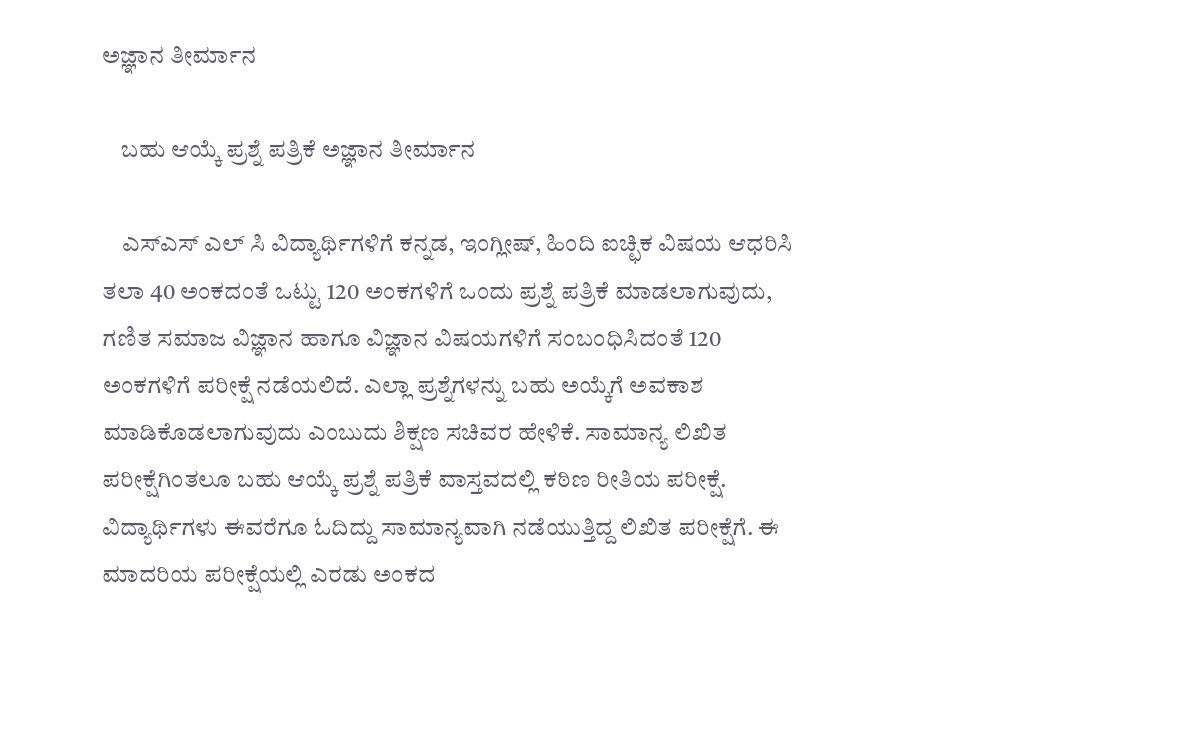ಅಜ್ಞಾನ ತೀರ್ಮಾನ

    ಬಹು ಆಯ್ಕೆ ಪ್ರಶ್ನೆ ಪತ್ರಿಕೆ ಅಜ್ಞಾನ ತೀರ್ಮಾನ

    ಎಸ್ಎಸ್ ಎಲ್ ಸಿ ವಿದ್ಯಾರ್ಥಿಗಳಿಗೆ ಕನ್ನಡ, ಇಂಗ್ಲೀಷ್, ಹಿಂದಿ ಐಚ್ಛಿಕ ವಿಷಯ ಆಧರಿಸಿ ತಲಾ 40 ಅಂಕದಂತೆ ಒಟ್ಟು 120 ಅಂಕಗಳಿಗೆ ಒಂದು ಪ್ರಶ್ನೆ ಪತ್ರಿಕೆ ಮಾಡಲಾಗುವುದು, ಗಣಿತ ಸಮಾಜ ವಿಜ್ಞಾನ ಹಾಗೂ ವಿಜ್ಞಾನ ವಿಷಯಗಳಿಗೆ ಸಂಬಂಧಿಸಿದಂತೆ 120 ಅಂಕಗಳಿಗೆ ಪರೀಕ್ಷೆ ನಡೆಯಲಿದೆ. ಎಲ್ಲಾ ಪ್ರಶ್ನೆಗಳನ್ನು ಬಹು ಅಯ್ಕೆಗೆ ಅವಕಾಶ ಮಾಡಿಕೊಡಲಾಗುವುದು ಎಂಬುದು ಶಿಕ್ಷಣ ಸಚಿವರ ಹೇಳಿಕೆ. ಸಾಮಾನ್ಯ ಲಿಖಿತ ಪರೀಕ್ಷೆಗಿಂತಲೂ ಬಹು ಆಯ್ಕೆ ಪ್ರಶ್ನೆ ಪತ್ರಿಕೆ ವಾಸ್ತವದಲ್ಲಿ ಕಠಿಣ ರೀತಿಯ ಪರೀಕ್ಷೆ. ವಿದ್ಯಾರ್ಥಿಗಳು ಈವರೆಗೂ ಓದಿದ್ದು ಸಾಮಾನ್ಯವಾಗಿ ನಡೆಯುತ್ತಿದ್ದ ಲಿಖಿತ ಪರೀಕ್ಷೆಗೆ. ಈ ಮಾದರಿಯ ಪರೀಕ್ಷೆಯಲ್ಲಿ ಎರಡು ಅಂಕದ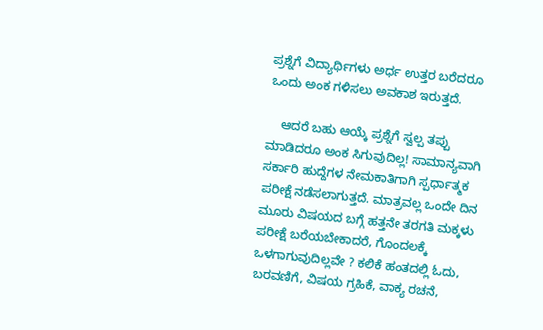ಪ್ರಶ್ನೆಗೆ ವಿದ್ಯಾರ್ಥಿಗಳು ಅರ್ಧ ಉತ್ತರ ಬರೆದರೂ ಒಂದು ಅಂಕ ಗಳಿಸಲು ಅವಕಾಶ ಇರುತ್ತದೆ.

    ಆದರೆ ಬಹು ಆಯ್ಕೆ ಪ್ರಶ್ನೆಗೆ ಸ್ವಲ್ಪ ತಪ್ಪು ಮಾಡಿದರೂ ಅಂಕ ಸಿಗುವುದಿಲ್ಲ! ಸಾಮಾನ್ಯವಾಗಿ ಸರ್ಕಾರಿ ಹುದ್ದೆಗಳ ನೇಮಕಾತಿಗಾಗಿ ಸ್ಪರ್ಧಾತ್ಮಕ ಪರೀಕ್ಷೆ ನಡೆಸಲಾಗುತ್ತದೆ. ಮಾತ್ರವಲ್ಲ ಒಂದೇ ದಿನ ಮೂರು ವಿಷಯದ ಬಗ್ಗೆ ಹತ್ತನೇ ತರಗತಿ ಮಕ್ಕಳು ಪರೀಕ್ಷೆ ಬರೆಯಬೇಕಾದರೆ, ಗೊಂದಲಕ್ಕೆ ಒಳಗಾಗುವುದಿಲ್ಲವೇ ? ಕಲಿಕೆ ಹಂತದಲ್ಲಿ ಓದು, ಬರವಣಿಗೆ, ವಿಷಯ ಗ್ರಹಿಕೆ, ವಾಕ್ಯ ರಚನೆ,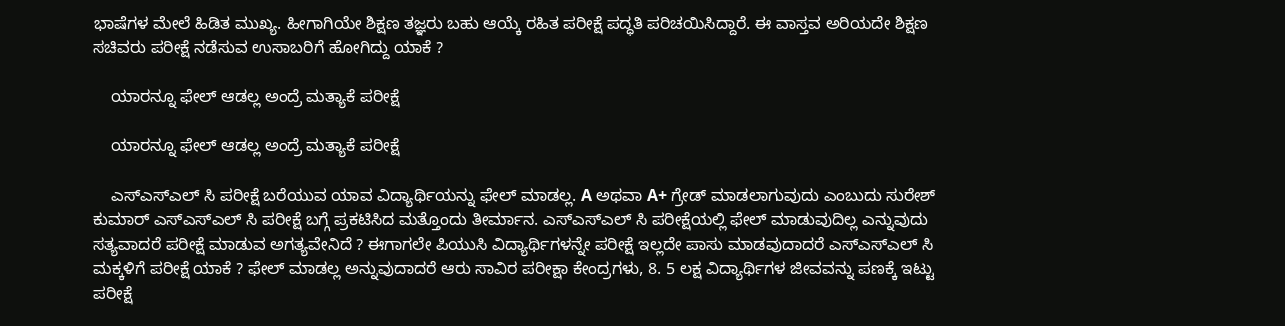ಭಾಷೆಗಳ ಮೇಲೆ ಹಿಡಿತ ಮುಖ್ಯ. ಹೀಗಾಗಿಯೇ ಶಿಕ್ಷಣ ತಜ್ಞರು ಬಹು ಆಯ್ಕೆ ರಹಿತ ಪರೀಕ್ಷೆ ಪದ್ಧತಿ ಪರಿಚಯಿಸಿದ್ದಾರೆ. ಈ ವಾಸ್ತವ ಅರಿಯದೇ ಶಿಕ್ಷಣ ಸಚಿವರು ಪರೀಕ್ಷೆ ನಡೆಸುವ ಉಸಾಬರಿಗೆ ಹೋಗಿದ್ದು ಯಾಕೆ ?

    ಯಾರನ್ನೂ ಫೇಲ್ ಆಡಲ್ಲ ಅಂದ್ರೆ ಮತ್ಯಾಕೆ ಪರೀಕ್ಷೆ

    ಯಾರನ್ನೂ ಫೇಲ್ ಆಡಲ್ಲ ಅಂದ್ರೆ ಮತ್ಯಾಕೆ ಪರೀಕ್ಷೆ

    ಎಸ್ಎಸ್ಎಲ್ ಸಿ ಪರೀಕ್ಷೆ ಬರೆಯುವ ಯಾವ ವಿದ್ಯಾರ್ಥಿಯನ್ನು ಫೇಲ್ ಮಾಡಲ್ಲ. A ಅಥವಾ A+ ಗ್ರೇಡ್ ಮಾಡಲಾಗುವುದು ಎಂಬುದು ಸುರೇಶ್ ಕುಮಾರ್ ಎಸ್ಎಸ್ಎಲ್ ಸಿ ಪರೀಕ್ಷೆ ಬಗ್ಗೆ ಪ್ರಕಟಿಸಿದ ಮತ್ತೊಂದು ತೀರ್ಮಾನ. ಎಸ್ಎಸ್ಎಲ್ ಸಿ ಪರೀಕ್ಷೆಯಲ್ಲಿ ಫೇಲ್ ಮಾಡುವುದಿಲ್ಲ ಎನ್ನುವುದು ಸತ್ಯವಾದರೆ ಪರೀಕ್ಷೆ ಮಾಡುವ ಅಗತ್ಯವೇನಿದೆ ? ಈಗಾಗಲೇ ಪಿಯುಸಿ ವಿದ್ಯಾರ್ಥಿಗಳನ್ನೇ ಪರೀಕ್ಷೆ ಇಲ್ಲದೇ ಪಾಸು ಮಾಡವುದಾದರೆ ಎಸ್ಎಸ್ಎಲ್ ಸಿ ಮಕ್ಕಳಿಗೆ ಪರೀಕ್ಷೆ ಯಾಕೆ ? ಫೇಲ್ ಮಾಡಲ್ಲ ಅನ್ನುವುದಾದರೆ ಆರು ಸಾವಿರ ಪರೀಕ್ಷಾ ಕೇಂದ್ರಗಳು, 8. 5 ಲಕ್ಷ ವಿದ್ಯಾರ್ಥಿಗಳ ಜೀವವನ್ನು ಪಣಕ್ಕೆ ಇಟ್ಟು ಪರೀಕ್ಷೆ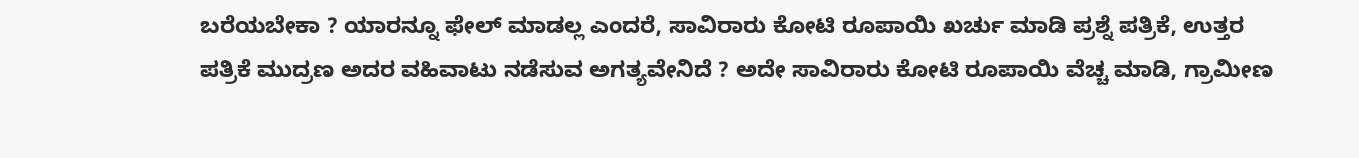ಬರೆಯಬೇಕಾ ? ಯಾರನ್ನೂ ಫೇಲ್ ಮಾಡಲ್ಲ ಎಂದರೆ, ಸಾವಿರಾರು ಕೋಟಿ ರೂಪಾಯಿ ಖರ್ಚು ಮಾಡಿ ಪ್ರಶ್ನೆ ಪತ್ರಿಕೆ, ಉತ್ತರ ಪತ್ರಿಕೆ ಮುದ್ರಣ ಅದರ ವಹಿವಾಟು ನಡೆಸುವ ಅಗತ್ಯವೇನಿದೆ ? ಅದೇ ಸಾವಿರಾರು ಕೋಟಿ ರೂಪಾಯಿ ವೆಚ್ಚ ಮಾಡಿ, ಗ್ರಾಮೀಣ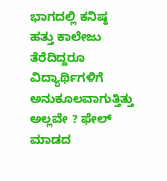ಭಾಗದಲ್ಲಿ ಕನಿಷ್ಠ ಹತ್ತು ಕಾಲೇಜು ತೆರೆದಿದ್ದರೂ ವಿದ್ಯಾರ್ಥಿಗಳಿಗೆ ಅನುಕೂಲವಾಗುತ್ತಿತ್ತು ಅಲ್ಲವೇ ? ಫೇಲ್ ಮಾಡದ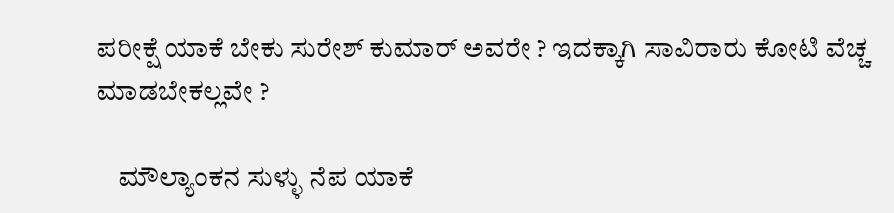ಪರೀಕ್ಷೆ ಯಾಕೆ ಬೇಕು ಸುರೇಶ್ ಕುಮಾರ್ ಅವರೇ ? ಇದಕ್ಕಾಗಿ ಸಾವಿರಾರು ಕೋಟಿ ವೆಚ್ಚ ಮಾಡಬೇಕಲ್ಲವೇ ?

    ಮೌಲ್ಯಾಂಕನ ಸುಳ್ಳು ನೆಪ ಯಾಕೆ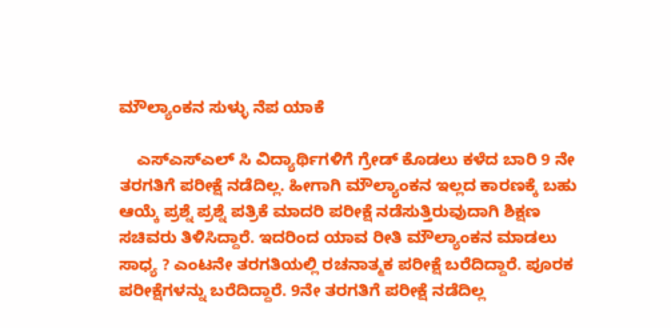ಮೌಲ್ಯಾಂಕನ ಸುಳ್ಳು ನೆಪ ಯಾಕೆ

    ಎಸ್ಎಸ್ಎಲ್ ಸಿ ವಿದ್ಯಾರ್ಥಿಗಳಿಗೆ ಗ್ರೇಡ್ ಕೊಡಲು ಕಳೆದ ಬಾರಿ 9 ನೇ ತರಗತಿಗೆ ಪರೀಕ್ಷೆ ನಡೆದಿಲ್ಲ. ಹೀಗಾಗಿ ಮೌಲ್ಯಾಂಕನ ಇಲ್ಲದ ಕಾರಣಕ್ಕೆ ಬಹು ಆಯ್ಕೆ ಪ್ರಶ್ನೆ ಪ್ರಶ್ನೆ ಪತ್ರಿಕೆ ಮಾದರಿ ಪರೀಕ್ಷೆ ನಡೆಸುತ್ತಿರುವುದಾಗಿ ಶಿಕ್ಷಣ ಸಚಿವರು ತಿಳಿಸಿದ್ದಾರೆ. ಇದರಿಂದ ಯಾವ ರೀತಿ ಮೌಲ್ಯಾಂಕನ ಮಾಡಲು ಸಾಧ್ಯ ? ಎಂಟನೇ ತರಗತಿಯಲ್ಲಿ ರಚನಾತ್ಮಕ ಪರೀಕ್ಷೆ ಬರೆದಿದ್ದಾರೆ. ಪೂರಕ ಪರೀಕ್ಷೆಗಳನ್ನು ಬರೆದಿದ್ದಾರೆ. 9ನೇ ತರಗತಿಗೆ ಪರೀಕ್ಷೆ ನಡೆದಿಲ್ಲ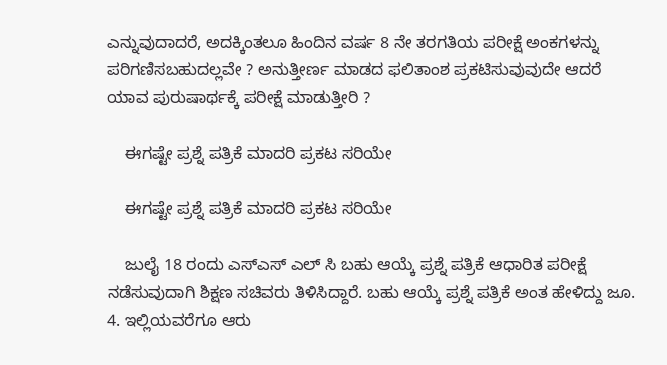ಎನ್ನುವುದಾದರೆ, ಅದಕ್ಕಿಂತಲೂ ಹಿಂದಿನ ವರ್ಷ 8 ನೇ ತರಗತಿಯ ಪರೀಕ್ಷೆ ಅಂಕಗಳನ್ನು ಪರಿಗಣಿಸಬಹುದಲ್ಲವೇ ? ಅನುತ್ತೀರ್ಣ ಮಾಡದ ಫಲಿತಾಂಶ ಪ್ರಕಟಿಸುವುವುದೇ ಆದರೆ ಯಾವ ಪುರುಷಾರ್ಥಕ್ಕೆ ಪರೀಕ್ಷೆ ಮಾಡುತ್ತೀರಿ ?

    ಈಗಷ್ಟೇ ಪ್ರಶ್ನೆ ಪತ್ರಿಕೆ ಮಾದರಿ ಪ್ರಕಟ ಸರಿಯೇ

    ಈಗಷ್ಟೇ ಪ್ರಶ್ನೆ ಪತ್ರಿಕೆ ಮಾದರಿ ಪ್ರಕಟ ಸರಿಯೇ

    ಜುಲೈ 18 ರಂದು ಎಸ್ಎಸ್ ಎಲ್ ಸಿ ಬಹು ಆಯ್ಕೆ ಪ್ರಶ್ನೆ ಪತ್ರಿಕೆ ಆಧಾರಿತ ಪರೀಕ್ಷೆ ನಡೆಸುವುದಾಗಿ ಶಿಕ್ಷಣ ಸಚಿವರು ತಿಳಿಸಿದ್ದಾರೆ. ಬಹು ಆಯ್ಕೆ ಪ್ರಶ್ನೆ ಪತ್ರಿಕೆ ಅಂತ ಹೇಳಿದ್ದು ಜೂ. 4. ಇಲ್ಲಿಯವರೆಗೂ ಆರು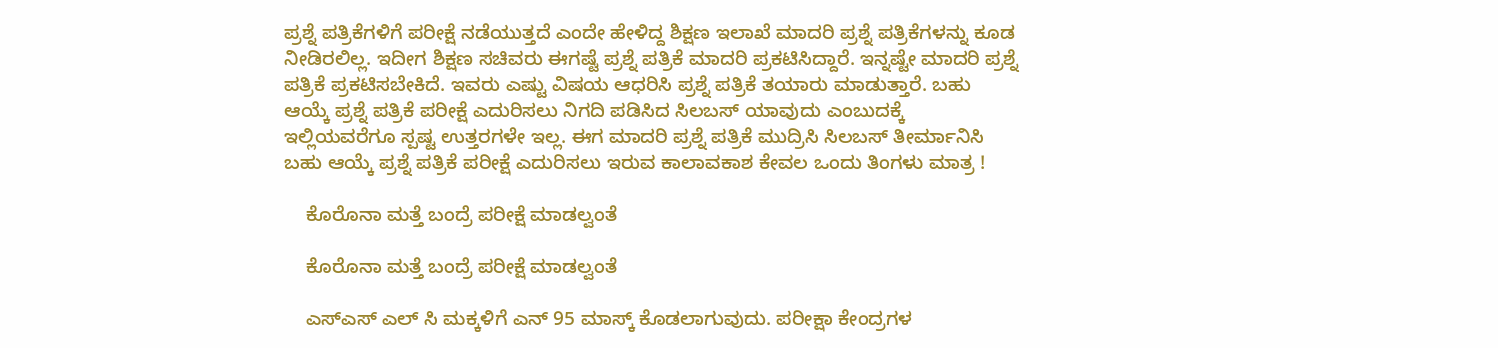ಪ್ರಶ್ನೆ ಪತ್ರಿಕೆಗಳಿಗೆ ಪರೀಕ್ಷೆ ನಡೆಯುತ್ತದೆ ಎಂದೇ ಹೇಳಿದ್ದ ಶಿಕ್ಷಣ ಇಲಾಖೆ ಮಾದರಿ ಪ್ರಶ್ನೆ ಪತ್ರಿಕೆಗಳನ್ನು ಕೂಡ ನೀಡಿರಲಿಲ್ಲ. ಇದೀಗ ಶಿಕ್ಷಣ ಸಚಿವರು ಈಗಷ್ಟೆ ಪ್ರಶ್ನೆ ಪತ್ರಿಕೆ ಮಾದರಿ ಪ್ರಕಟಿಸಿದ್ದಾರೆ. ಇನ್ನಷ್ಟೇ ಮಾದರಿ ಪ್ರಶ್ನೆ ಪತ್ರಿಕೆ ಪ್ರಕಟಿಸಬೇಕಿದೆ. ಇವರು ಎಷ್ಟು ವಿಷಯ ಆಧರಿಸಿ ಪ್ರಶ್ನೆ ಪತ್ರಿಕೆ ತಯಾರು ಮಾಡುತ್ತಾರೆ. ಬಹು ಆಯ್ಕೆ ಪ್ರಶ್ನೆ ಪತ್ರಿಕೆ ಪರೀಕ್ಷೆ ಎದುರಿಸಲು ನಿಗದಿ ಪಡಿಸಿದ ಸಿಲಬಸ್ ಯಾವುದು ಎಂಬುದಕ್ಕೆ ಇಲ್ಲಿಯವರೆಗೂ ಸ್ಪಷ್ಟ ಉತ್ತರಗಳೇ ಇಲ್ಲ. ಈಗ ಮಾದರಿ ಪ್ರಶ್ನೆ ಪತ್ರಿಕೆ ಮುದ್ರಿಸಿ ಸಿಲಬಸ್ ತೀರ್ಮಾನಿಸಿ ಬಹು ಆಯ್ಕೆ ಪ್ರಶ್ನೆ ಪತ್ರಿಕೆ ಪರೀಕ್ಷೆ ಎದುರಿಸಲು ಇರುವ ಕಾಲಾವಕಾಶ ಕೇವಲ ಒಂದು ತಿಂಗಳು ಮಾತ್ರ !

    ಕೊರೊನಾ ಮತ್ತೆ ಬಂದ್ರೆ ಪರೀಕ್ಷೆ ಮಾಡಲ್ವಂತೆ

    ಕೊರೊನಾ ಮತ್ತೆ ಬಂದ್ರೆ ಪರೀಕ್ಷೆ ಮಾಡಲ್ವಂತೆ

    ಎಸ್ಎಸ್ ಎಲ್ ಸಿ ಮಕ್ಕಳಿಗೆ ಎನ್ 95 ಮಾಸ್ಕ್ ಕೊಡಲಾಗುವುದು. ಪರೀಕ್ಷಾ ಕೇಂದ್ರಗಳ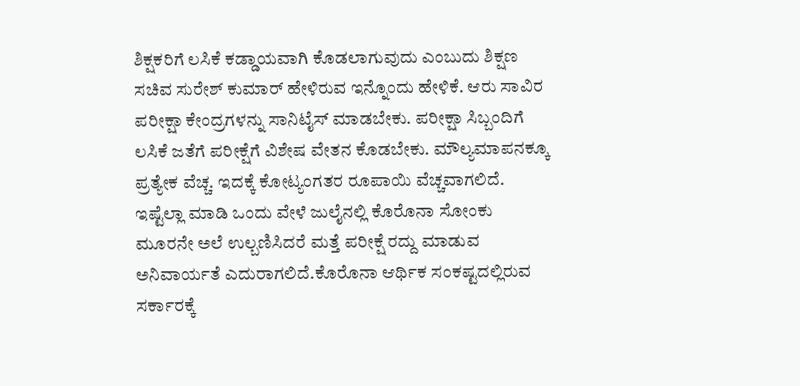ಶಿಕ್ಷಕರಿಗೆ ಲಸಿಕೆ ಕಡ್ಡಾಯವಾಗಿ ಕೊಡಲಾಗುವುದು ಎಂಬುದು ಶಿಕ್ಷಣ ಸಚಿವ ಸುರೇಶ್ ಕುಮಾರ್ ಹೇಳಿರುವ ಇನ್ನೊಂದು ಹೇಳಿಕೆ. ಆರು ಸಾವಿರ ಪರೀಕ್ಷಾ ಕೇಂದ್ರಗಳನ್ನು ಸಾನಿಟೈಸ್ ಮಾಡಬೇಕು. ಪರೀಕ್ಷಾ ಸಿಬ್ಬಂದಿಗೆ ಲಸಿಕೆ ಜತೆಗೆ ಪರೀಕ್ಷೆಗೆ ವಿಶೇಷ ವೇತನ ಕೊಡಬೇಕು. ಮೌಲ್ಯಮಾಪನಕ್ಕೂ ಪ್ರತ್ಯೇಕ ವೆಚ್ಚ. ಇದಕ್ಕೆ ಕೋಟ್ಯಂಗತರ ರೂಪಾಯಿ ವೆಚ್ಚವಾಗಲಿದೆ. ಇಷ್ಟೆಲ್ಲಾ ಮಾಡಿ ಒಂದು ವೇಳೆ ಜುಲೈನಲ್ಲಿ ಕೊರೊನಾ ಸೋಂಕು ಮೂರನೇ ಅಲೆ ಉಲ್ಬಣಿಸಿದರೆ ಮತ್ತೆ ಪರೀಕ್ಷೆ ರದ್ದು ಮಾಡುವ ಅನಿವಾರ್ಯತೆ ಎದುರಾಗಲಿದೆ.ಕೊರೊನಾ ಆರ್ಥಿಕ ಸಂಕಷ್ಟದಲ್ಲಿರುವ ಸರ್ಕಾರಕ್ಕೆ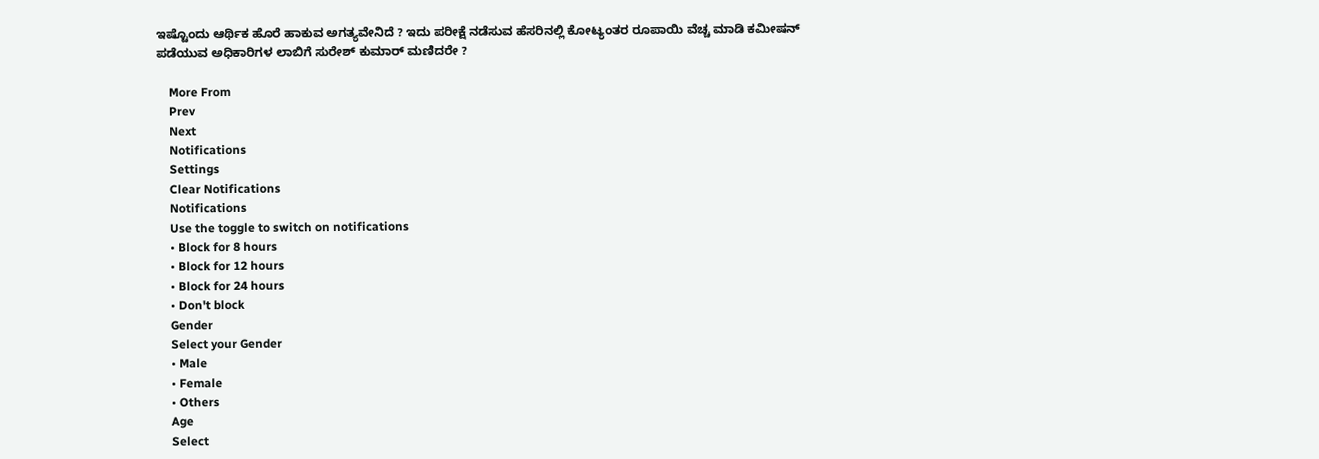ಇಷ್ಟೊಂದು ಆರ್ಥಿಕ ಹೊರೆ ಹಾಕುವ ಅಗತ್ಯವೇನಿದೆ ? ಇದು ಪರೀಕ್ಷೆ ನಡೆಸುವ ಹೆಸರಿನಲ್ಲಿ ಕೋಟ್ಯಂತರ ರೂಪಾಯಿ ವೆಚ್ಚ ಮಾಡಿ ಕಮೀಷನ್ ಪಡೆಯುವ ಅಧಿಕಾರಿಗಳ ಲಾಬಿಗೆ ಸುರೇಶ್ ಕುಮಾರ್ ಮಣಿದರೇ ?

    More From
    Prev
    Next
    Notifications
    Settings
    Clear Notifications
    Notifications
    Use the toggle to switch on notifications
    • Block for 8 hours
    • Block for 12 hours
    • Block for 24 hours
    • Don't block
    Gender
    Select your Gender
    • Male
    • Female
    • Others
    Age
    Select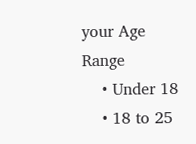your Age Range
    • Under 18
    • 18 to 25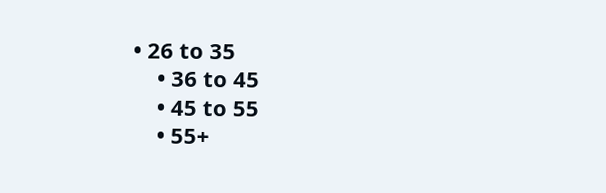• 26 to 35
    • 36 to 45
    • 45 to 55
    • 55+